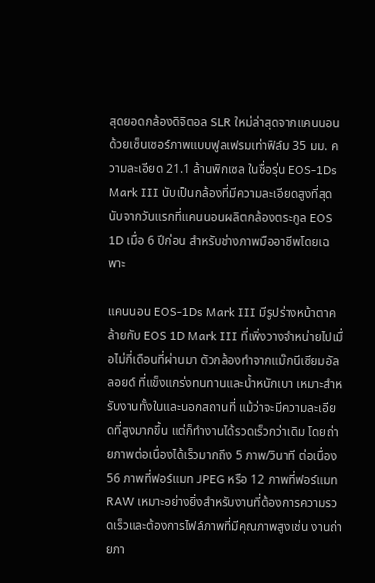สุดยอดกล้องดิจิตอล SLR ใหม่ล่าสุดจากแคนนอน ด้วยเซ็นเซอร์ภาพแบบฟูลเฟรมเท่าฟิล์ม 35 มม. ความละเอียด 21.1 ล้านพิกเซล ในชื่อรุ่น EOS-1Ds Mark III นับเป็นกล้องที่มีความละเอียดสูงที่สุดนับจากวันแรกที่แคนนอนผลิตกล้องตระกูล EOS 1D เมื่อ 6 ปีก่อน สำหรับช่างภาพมืออาชีพโดยเฉพาะ

แคนนอน EOS-1Ds Mark III มีรูปร่างหน้าตาคล้ายกับ EOS 1D Mark III ที่เพิ่งวางจำหน่ายไปเมื่อไม่กี่เดือนที่ผ่านมา ตัวกล้องทำจากแม๊กนีเซียมอัลลอยด์ ที่แข็งแกร่งทนทานและน้ำหนักเบา เหมาะสำหรับงานทั้งในและนอกสถานที่ แม้ว่าจะมีความละเอียดที่สูงมากขึ้น แต่ก็ทำงานได้รวดเร็วกว่าเดิม โดยถ่ายภาพต่อเนื่องได้เร็วมากถึง 5 ภาพ/วินาที ต่อเนื่อง 56 ภาพที่ฟอร์แมท JPEG หรือ 12 ภาพที่ฟอร์แมท RAW เหมาะอย่างยิ่งสำหรับงานที่ต้องการความรวดเร็วและต้องการไฟล์ภาพที่มีคุณภาพสูงเช่น งานถ่ายภา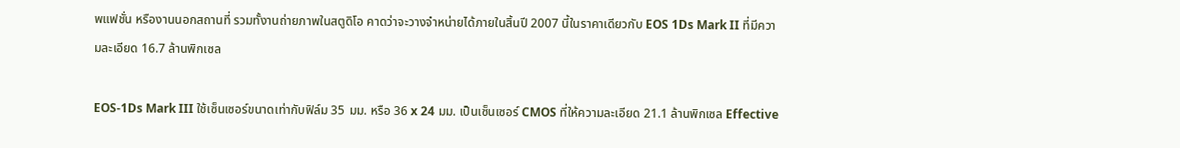พแฟชั่น หรืองานนอกสถานที่ รวมทั้งานถ่ายภาพในสตูดิโอ คาดว่าจะวางจำหน่ายได้ภายในสิ้นปี 2007 นี้ในราคาเดียวกับ EOS 1Ds Mark II ที่มีความละเอียด 16.7 ล้านพิกเซล

EOS-1Ds Mark III ใช้เซ็นเซอร์ขนาดเท่ากับฟิล์ม 35 มม. หรือ 36 x 24 มม. เป็นเซ็นเซอร์ CMOS ที่ให้ความละเอียด 21.1 ล้านพิกเซล Effective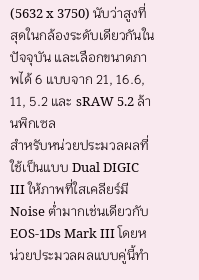(5632 x 3750) นับว่าสูงที่สุดในกล้องระดับเดียวกันในปัจจุบัน และเลือกขนาดภาพได้ 6 แบบจาก 21, 16.6, 11, 5.2 และ sRAW 5.2 ล้านพิกเซล
สำหรับหน่วยประมวลผลที่ใช้เป็นแบบ Dual DIGIC III ให้ภาพที่ใสเคลียร์มี Noise ต่ำมากเช่นเดียวกับ EOS-1Ds Mark III โดยหน่วยประมวลผลแบบคู่นี้ทำ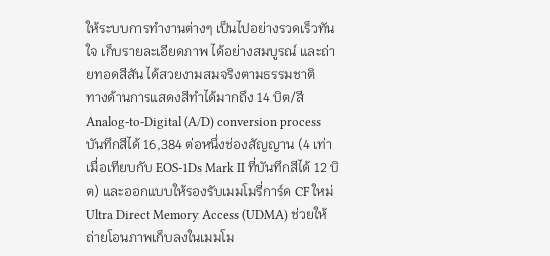ให้ระบบการทำงานต่างๆ เป็นไปอย่างรวดเร็วทันใจ เก็บรายละเอียดภาพ ได้อย่างสมบูรณ์ และถ่ายทอดสีสัน ได้สวยงามสมจริงตามธรรมชาติ
ทางด้านการแสดงสีทำได้มากถึง 14 บิต/สี Analog-to-Digital (A/D) conversion process บันทึกสีได้ 16,384 ต่อหนึ่งช่องสัญญาน (4 เท่าเมื่อเทียบกับ EOS-1Ds Mark II ที่บันทึกสีได้ 12 บิต) และออกแบบให้รองรับเมมโมรี่การ์ด CF ใหม่ Ultra Direct Memory Access (UDMA) ช่วยให้ถ่ายโอนภาพเก็บลงในเมมโม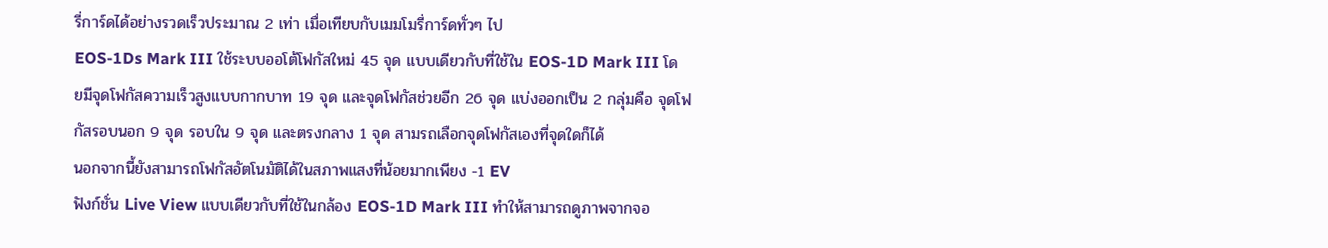รี่การ์ดได้อย่างรวดเร็วประมาณ 2 เท่า เมื่อเทียบกับเมมโมรี่การ์ดทั่วๆ ไป
EOS-1Ds Mark III ใช้ระบบออโต้โฟกัสใหม่ 45 จุด แบบเดียวกับที่ใช้ใน EOS-1D Mark III โดยมีจุดโฟกัสความเร็วสูงแบบกากบาท 19 จุด และจุดโฟกัสช่วยอีก 26 จุด แบ่งออกเป็น 2 กลุ่มคือ จุดโฟกัสรอบนอก 9 จุด รอบใน 9 จุด และตรงกลาง 1 จุด สามรถเลือกจุดโฟกัสเองที่จุดใดก็ได้
นอกจากนี้ยังสามารถโฟกัสอัตโนมัติได้ในสภาพแสงที่น้อยมากเพียง -1 EV
ฟังก์ชั่น Live View แบบเดียวกับที่ใช้ในกล้อง EOS-1D Mark III ทำให้สามารถดูภาพจากจอ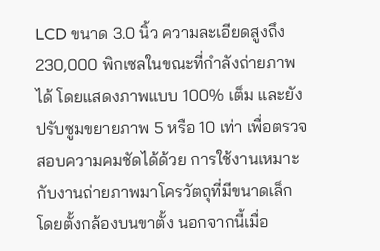LCD ขนาด 3.0 นิ้ว ความละเอียดสูงถึง 230,000 พิกเซลในขณะที่กำลังถ่ายภาพได้ โดยแสดงภาพแบบ 100% เต็ม และยังปรับซูมขยายภาพ 5 หรือ 10 เท่า เพื่อตรวจสอบความคมชัดได้ด้วย การใช้งานเหมาะกับงานถ่ายภาพมาโครวัตถุที่มีขนาดเล็กโดยตั้งกล้องบนขาตั้ง นอกจากนี้เมื่อ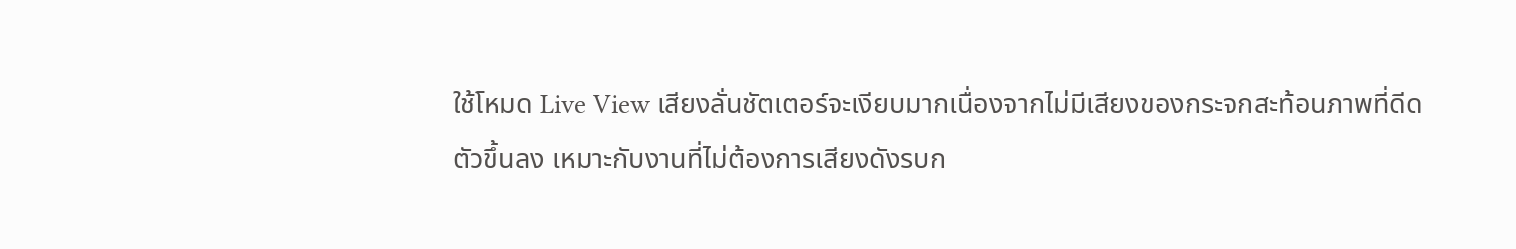ใช้โหมด Live View เสียงลั่นชัตเตอร์จะเงียบมากเนื่องจากไม่มีเสียงของกระจกสะท้อนภาพที่ดีดตัวขึ้นลง เหมาะกับงานที่ไม่ต้องการเสียงดังรบก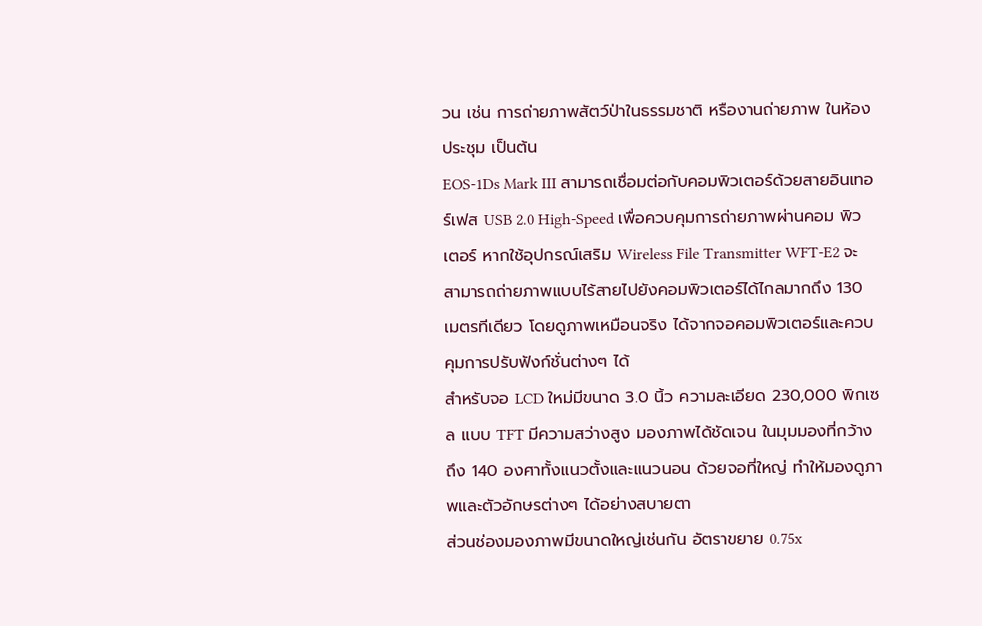วน เช่น การถ่ายภาพสัตว์ป่าในธรรมชาติ หรืองานถ่ายภาพ ในห้องประชุม เป็นต้น
EOS-1Ds Mark III สามารถเชื่อมต่อกับคอมพิวเตอร์ด้วยสายอินเทอร์เฟส USB 2.0 High-Speed เพื่อควบคุมการถ่ายภาพผ่านคอม พิวเตอร์ หากใช้อุปกรณ์เสริม Wireless File Transmitter WFT-E2 จะสามารถถ่ายภาพแบบไร้สายไปยังคอมพิวเตอร์ได้ไกลมากถึง 130 เมตรทีเดียว โดยดูภาพเหมือนจริง ได้จากจอคอมพิวเตอร์และควบคุมการปรับฟังก์ชั่นต่างๆ ได้
สำหรับจอ LCD ใหม่มีขนาด 3.0 นิ้ว ความละเอียด 230,000 พิกเซล แบบ TFT มีความสว่างสูง มองภาพได้ชัดเจน ในมุมมองที่กว้างถึง 140 องศาทั้งแนวตั้งและแนวนอน ด้วยจอที่ใหญ่ ทำให้มองดูภาพและตัวอักษรต่างๆ ได้อย่างสบายตา
ส่วนช่องมองภาพมีขนาดใหญ่เช่นกัน อัตราขยาย 0.75x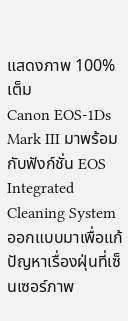แสดงภาพ 100% เต็ม
Canon EOS-1Ds Mark III มาพร้อมกับฟังก์ชั่น EOS Integrated Cleaning System ออกแบบมาเพื่อแก้ปัญหาเรื่องฝุ่นที่เซ็นเซอร์ภาพ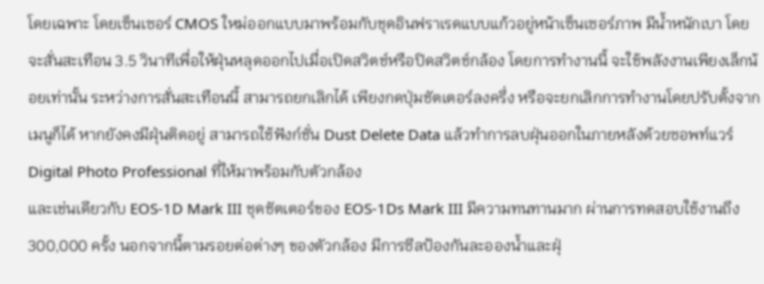โดยเฉพาะ โดยเซ็นเซอร์ CMOS ใหม่ออกแบบมาพร้อมกับชุดอินฟราเรดแบบแก้วอยู่หน้าเซ็นเซอร์ภาพ มีน้ำหนักเบา โดยจะสั่นสะเทือน 3.5 วินาทีเพื่อให้ฝุ่นหลุดออกไปเมื่อเปิดสวิตช์หรือปิดสวิตช์กล้อง โดยการทำงานนี้ จะใช้พลังงานเพียงเล็กน้อยเท่านั้น ระหว่างการสั่นสะเทือนนี้ สามารถยกเลิกได้ เพียงกดปุ่มชัตเตอร์ลงครึ่ง หรือจะยกเลิกการทำงานโดยปรับตั้งจากเมนูก็ได้ หากยังคงมีฝุ่นติดอยู่ สามารถใช้ฟังก์ชั่น Dust Delete Data แล้วทำการลบฝุ่นออกในภายหลังด้วยซอพท์แวร์ Digital Photo Professional ที่ให้มาพร้อมกับตัวกล้อง
และเช่นเดียวกับ EOS-1D Mark III ชุดชัตเตอร์ของ EOS-1Ds Mark III มีความทนทานมาก ผ่านการทดสอบใช้งานถึง 300,000 ครั้ง นอกจากนี้ตามรอยต่อต่างๆ ของตัวกล้อง มีการซีลป้องกันละอองน้ำและฝุ่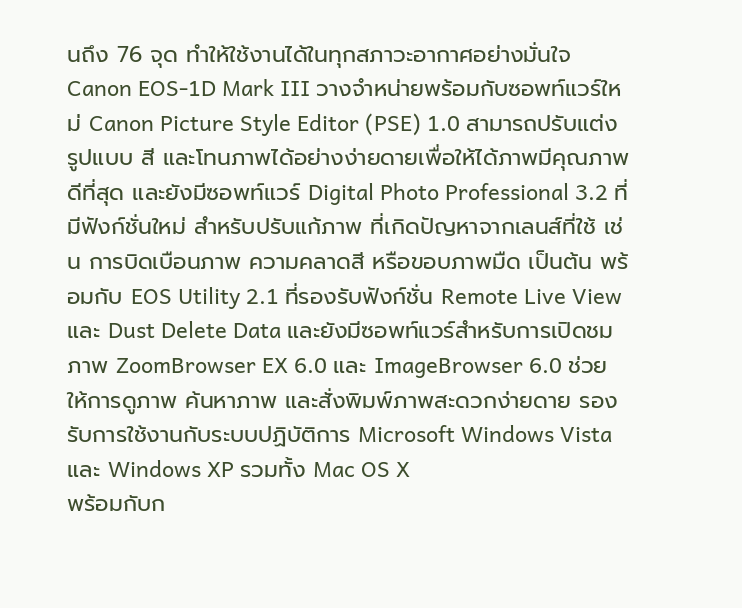นถึง 76 จุด ทำให้ใช้งานได้ในทุกสภาวะอากาศอย่างมั่นใจ
Canon EOS-1D Mark III วางจำหน่ายพร้อมกับซอพท์แวร์ใหม่ Canon Picture Style Editor (PSE) 1.0 สามารถปรับแต่งรูปแบบ สี และโทนภาพได้อย่างง่ายดายเพื่อให้ได้ภาพมีคุณภาพดีที่สุด และยังมีซอพท์แวร์ Digital Photo Professional 3.2 ที่มีฟังก์ชั่นใหม่ สำหรับปรับแก้ภาพ ที่เกิดปัญหาจากเลนส์ที่ใช้ เช่น การบิดเบือนภาพ ความคลาดสี หรือขอบภาพมืด เป็นต้น พร้อมกับ EOS Utility 2.1 ที่รองรับฟังก์ชั่น Remote Live View และ Dust Delete Data และยังมีซอพท์แวร์สำหรับการเปิดชมภาพ ZoomBrowser EX 6.0 และ ImageBrowser 6.0 ช่วยให้การดูภาพ ค้นหาภาพ และสั่งพิมพ์ภาพสะดวกง่ายดาย รองรับการใช้งานกับระบบปฏิบัติการ Microsoft Windows Vista และ Windows XP รวมทั้ง Mac OS X
พร้อมกับก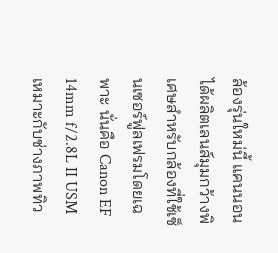ล้องรุ่นใหม่นี้ แคนนอนได้ผลิตเลนส์มุมกว้างพิเศษสำหรับกล้องที่ใช้เซ็นเซอร์ฟูลเฟรมโดยเฉพาะ นั่นคือ Canon EF 14mm f/2.8L II USM เหมาะกับช่างภาพทิว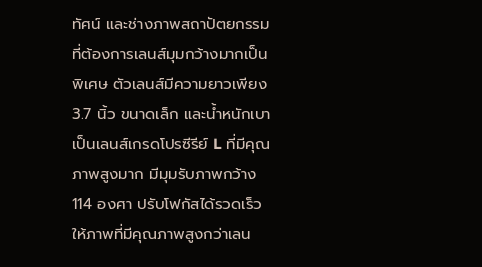ทัศน์ และช่างภาพสถาปัตยกรรม ที่ต้องการเลนส์มุมกว้างมากเป็นพิเศษ ตัวเลนส์มีความยาวเพียง 3.7 นิ้ว ขนาดเล็ก และน้ำหนักเบา เป็นเลนส์เกรดโปรซีรีย์ L ที่มีคุณภาพสูงมาก มีมุมรับภาพกว้าง 114 องศา ปรับโฟกัสได้รวดเร็ว ให้ภาพที่มีคุณภาพสูงกว่าเลน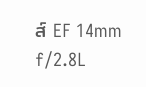ส์ EF 14mm f/2.8L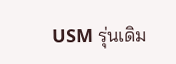USM รุ่นเดิม